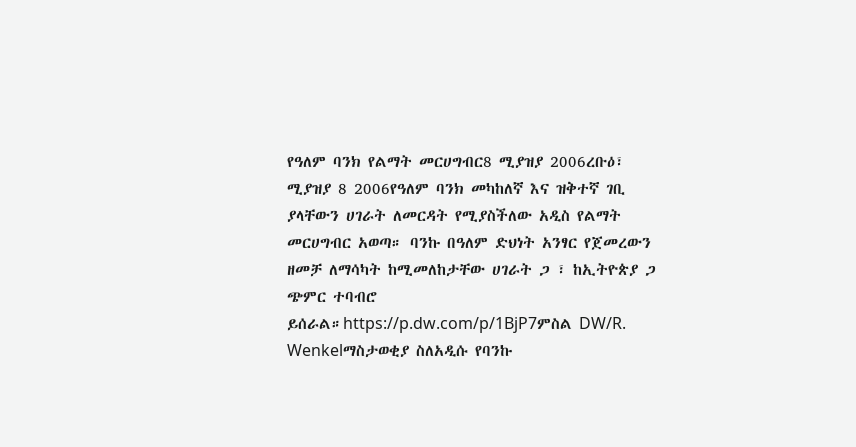የዓለም ባንክ የልማት መርሀግብር8 ሚያዝያ 2006ረቡዕ፣ ሚያዝያ 8 2006የዓለም ባንክ መካከለኛ እና ዝቅተኛ ገቢ ያላቸውን ሀገራት ለመርዳት የሚያስችለው አዲስ የልማት መርሀግብር አወጣ። ባንኩ በዓለም ድህነት አንፃር የጀመረውን ዘመቻ ለማሳካት ከሚመለከታቸው ሀገራት ጋ ፣ ከኢትዮጵያ ጋ ጭምር ተባብሮ ይሰራል።https://p.dw.com/p/1BjP7ምስል DW/R. Wenkelማስታወቂያ ስለአዲሱ የባንኩ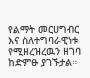የልማት መርሀግብር እና ስለተግባራዊነቱ የሚዘረዝረዉን ዘገባ ከድምፁ ያገኙታል።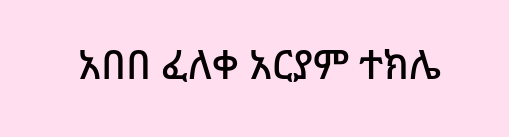አበበ ፈለቀ አርያም ተክሌ